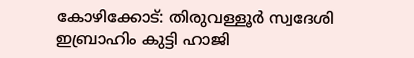കോഴിക്കോട്: തിരുവള്ളൂർ സ്വദേശി ഇബ്രാഹിം കുട്ടി ഹാജി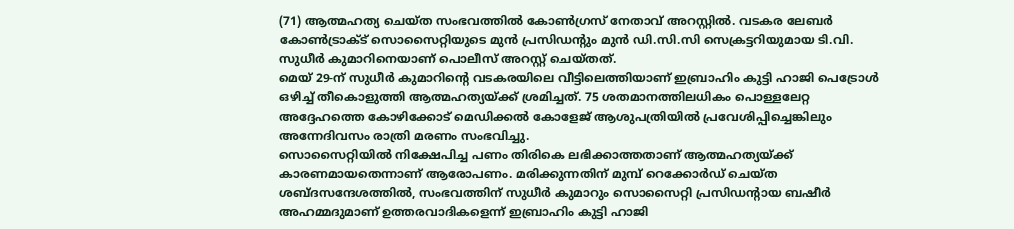(71) ആത്മഹത്യ ചെയ്ത സംഭവത്തിൽ കോൺഗ്രസ് നേതാവ് അറസ്റ്റിൽ. വടകര ലേബർ കോൺട്രാക്ട് സൊസൈറ്റിയുടെ മുൻ പ്രസിഡന്റും മുൻ ഡി.സി.സി സെക്രട്ടറിയുമായ ടി.വി. സുധീർ കുമാറിനെയാണ് പൊലീസ് അറസ്റ്റ് ചെയ്തത്.
മെയ് 29-ന് സുധീർ കുമാറിന്റെ വടകരയിലെ വീട്ടിലെത്തിയാണ് ഇബ്രാഹിം കുട്ടി ഹാജി പെട്രോൾ ഒഴിച്ച് തീകൊളുത്തി ആത്മഹത്യയ്ക്ക് ശ്രമിച്ചത്. 75 ശതമാനത്തിലധികം പൊള്ളലേറ്റ അദ്ദേഹത്തെ കോഴിക്കോട് മെഡിക്കൽ കോളേജ് ആശുപത്രിയിൽ പ്രവേശിപ്പിച്ചെങ്കിലും അന്നേദിവസം രാത്രി മരണം സംഭവിച്ചു.
സൊസൈറ്റിയിൽ നിക്ഷേപിച്ച പണം തിരികെ ലഭിക്കാത്തതാണ് ആത്മഹത്യയ്ക്ക് കാരണമായതെന്നാണ് ആരോപണം. മരിക്കുന്നതിന് മുമ്പ് റെക്കോർഡ് ചെയ്ത ശബ്ദസന്ദേശത്തിൽ, സംഭവത്തിന് സുധീർ കുമാറും സൊസൈറ്റി പ്രസിഡന്റായ ബഷീർ അഹമ്മദുമാണ് ഉത്തരവാദികളെന്ന് ഇബ്രാഹിം കുട്ടി ഹാജി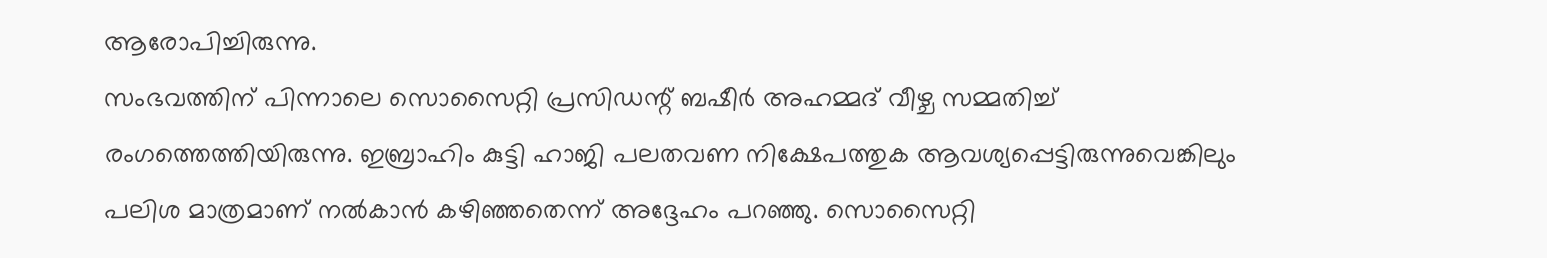ആരോപിച്ചിരുന്നു.
സംഭവത്തിന് പിന്നാലെ സൊസൈറ്റി പ്രസിഡന്റ് ബഷീർ അഹമ്മദ് വീഴ്ച സമ്മതിച്ച് രംഗത്തെത്തിയിരുന്നു. ഇബ്രാഹിം കുട്ടി ഹാജി പലതവണ നിക്ഷേപത്തുക ആവശ്യപ്പെട്ടിരുന്നുവെങ്കിലും പലിശ മാത്രമാണ് നൽകാൻ കഴിഞ്ഞതെന്ന് അദ്ദേഹം പറഞ്ഞു. സൊസൈറ്റി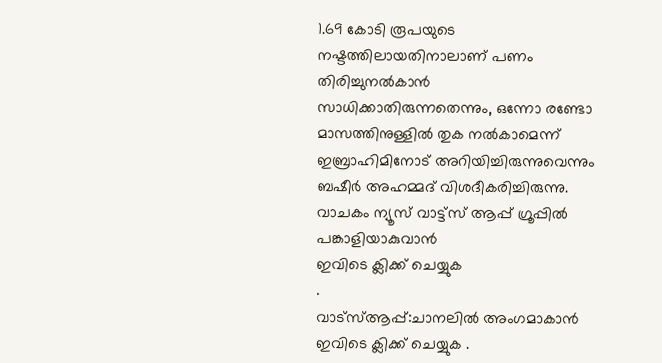1.69 കോടി രൂപയുടെ നഷ്ടത്തിലായതിനാലാണ് പണം തിരിച്ചുനൽകാൻ സാധിക്കാതിരുന്നതെന്നും, ഒന്നോ രണ്ടോ മാസത്തിനുള്ളിൽ തുക നൽകാമെന്ന് ഇബ്രാഹിമിനോട് അറിയിച്ചിരുന്നുവെന്നും ബഷീർ അഹമ്മദ് വിശദീകരിച്ചിരുന്നു.
വാചകം ന്യൂസ് വാട്ട്സ് ആപ്പ് ഗ്രൂപ്പിൽ പങ്കാളിയാകുവാൻ
ഇവിടെ ക്ലിക്ക് ചെയ്യുക
.
വാട്സ്ആപ്പ്:ചാനലിൽ അംഗമാകാൻ ഇവിടെ ക്ലിക്ക് ചെയ്യുക .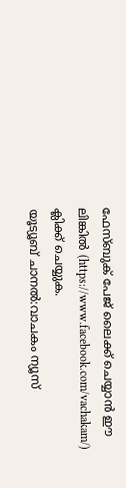ഫേസ്ബുക് പേജ് ലൈക്ക് ചെയ്യാൻ ഈ ലിങ്കിൽ (https://www.facebook.com/vachakam/) ക്ലിക്ക് ചെയ്യുക.
യൂട്യൂബ് ചാനൽ:വാചകം ന്യൂസ്